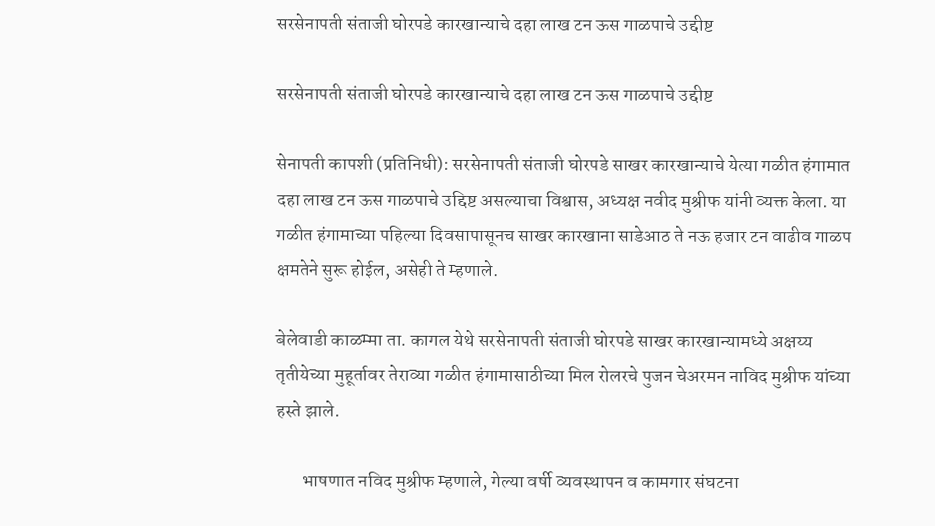सरसेनापती संताजी घोरपडे कारखान्याचे दहा लाख टन ऊस गाळपाचे उद्दीष्ट

सरसेनापती संताजी घोरपडे कारखान्याचे दहा लाख टन ऊस गाळपाचे उद्दीष्ट

सेनापती कापशी (प्रतिनिधी): सरसेनापती संताजी घोरपडे साखर कारखान्याचे येत्या गळीत हंगामात दहा लाख टन ऊस गाळपाचे उद्दिष्ट असल्याचा विश्वास, अध्यक्ष नवीद मुश्रीफ यांनी व्यक्त केला. या गळीत हंगामाच्या पहिल्या दिवसापासूनच साखर कारखाना साडेआठ ते नऊ हजार टन वाढीव गाळप क्षमतेने सुरू होईल, असेही ते म्हणाले.

बेलेवाडी काळम्मा ता. कागल येथे सरसेनापती संताजी घोरपडे साखर कारखान्यामध्ये अक्षय्य तृतीयेच्या मुहूर्तावर तेराव्या गळीत हंगामासाठीच्या मिल रोलरचे पुजन चेअरमन नाविद मुश्रीफ यांच्या हस्ते झाले.

       भाषणात नविद मुश्रीफ म्हणाले, गेल्या वर्षी व्यवस्थापन व कामगार संघटना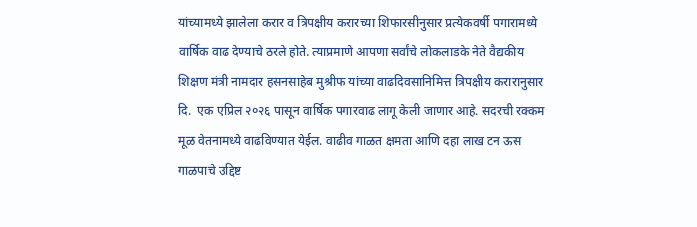यांच्यामध्ये झालेला करार व त्रिपक्षीय करारच्या शिफारसीनुसार प्रत्येकवर्षी पगारामध्ये वार्षिक वाढ देण्याचे ठरले होते. त्याप्रमाणे आपणा सर्वांचे लोकलाडके नेते वैद्यकीय शिक्षण मंत्री नामदार हसनसाहेब मुश्रीफ यांच्या वाढदिवसानिमित्त त्रिपक्षीय करारानुसार दि.  एक एप्रिल २०२६ पासून वार्षिक पगारवाढ लागू केली जाणार आहे. सदरची रक्कम मूळ वेतनामध्ये वाढविण्यात येईल. वाढीव गाळत क्षमता आणि दहा लाख टन ऊस गाळपाचे उद्दिष्ट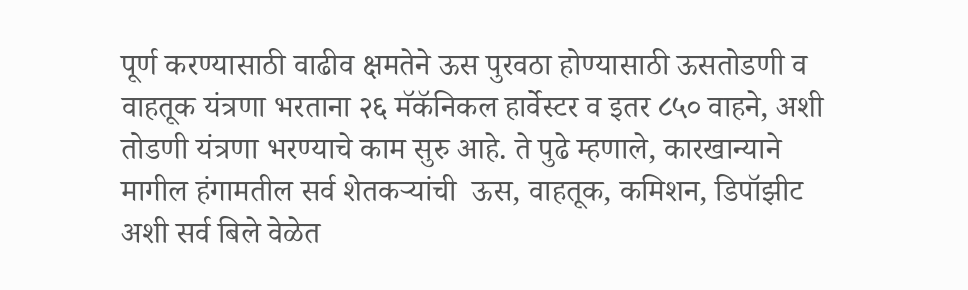पूर्ण करण्यासाठी वाढीव क्षमतेने ऊस पुरवठा होण्यासाठी ऊसतोडणी व वाहतूक यंत्रणा भरताना २६ मॅकॅनिकल हार्वेस्टर व इतर ८५० वाहने, अशी तोडणी यंत्रणा भरण्याचे काम सुरु आहे. ते पुढे म्हणाले, कारखान्याने मागील हंगामतील सर्व शेतकऱ्यांची  ऊस, वाहतूक, कमिशन, डिपॉझीट अशी सर्व बिले वेळेत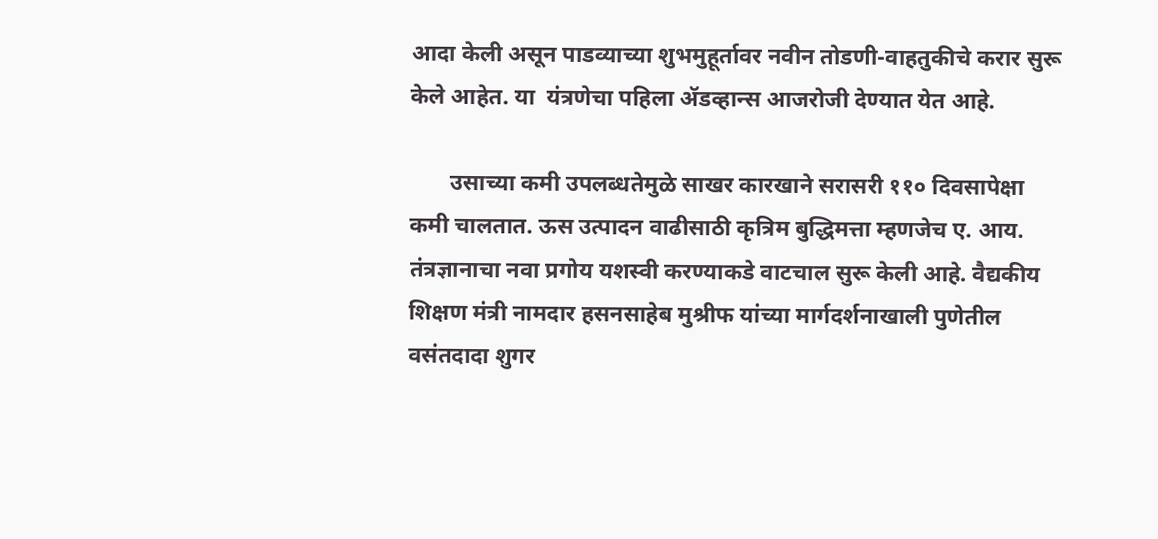आदा केली असून पाडव्याच्या शुभमुहूर्तावर नवीन तोडणी-वाहतुकीचे करार सुरू केले आहेत. या  यंत्रणेचा पहिला ॲडव्हान्स आजरोजी देण्यात येत आहे.

       उसाच्या कमी उपलब्धतेमुळे साखर कारखाने सरासरी ११० दिवसापेक्षा कमी चालतात. ऊस उत्पादन वाढीसाठी कृत्रिम बुद्धिमत्ता म्हणजेच ए. आय.  तंत्रज्ञानाचा नवा प्रगोय यशस्वी करण्याकडे वाटचाल सुरू केली आहे. वैद्यकीय शिक्षण मंत्री नामदार हसनसाहेब मुश्रीफ यांच्या मार्गदर्शनाखाली पुणेतील वसंतदादा शुगर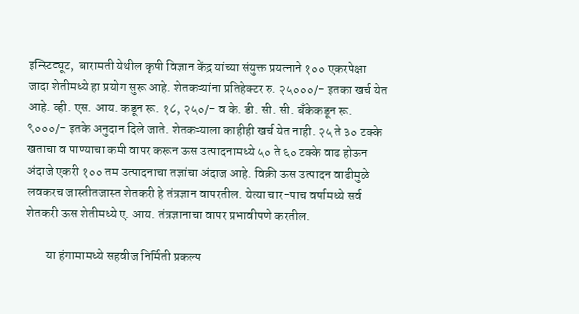इन्स्टिट्यूट,  बारामती येथील कृषी विज्ञान केंद्र यांच्या संयुक्त प्रयत्नाने १०० एकरपेक्षा जादा शेतीमध्ये हा प्रयोग सुरू आहे. शेतकऱ्यांना प्रतिहेक्टर रु. २५०००/- इतका खर्च येत आहे. व्ही. एस. आय. कडून रू. १८, २५०/- व के. डी. सी. सी. बँकेकडून रू.  ९०००/- इतके अनुदान दिले जाते. शेतकऱ्याला काहीही खर्च येत नाही. २५ ते ३० टक्के खताचा व पाण्याचा कमी वापर करून ऊस उत्पादनामध्ये ५० ते ६० टक्के वाढ होऊन अंदाजे एकरी १०० तम उत्पादनाचा तज्ञांचा अंदाज आहे. विक्री ऊस उत्पादन वाढीमुळे लवकरच जास्तीतजास्त शेतकरी हे तंत्रज्ञान वापरतील. येत्या चार-पाच वर्षामध्ये सर्व शेतकरी ऊस शेतीमध्ये ए. आय. तंत्रज्ञानाचा वापर प्रभावीपणे करतील.

        या हंगामामध्ये सहवीज निर्मिती प्रकल्प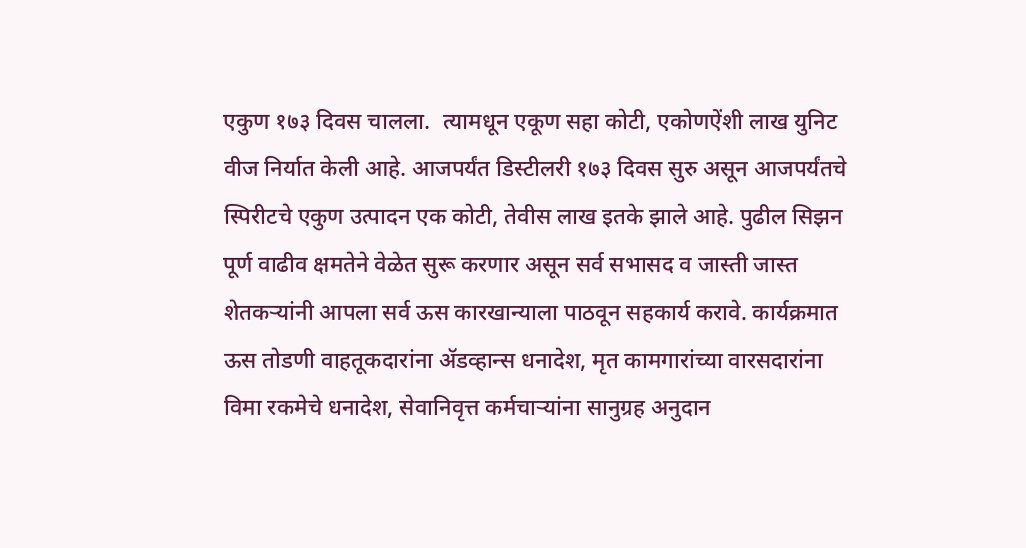एकुण १७३ दिवस चालला.  त्यामधून एकूण सहा कोटी, एकोणऐंशी लाख युनिट वीज निर्यात केली आहे. आजपर्यंत डिस्टीलरी १७३ दिवस सुरु असून आजपर्यंतचे स्पिरीटचे एकुण उत्पादन एक कोटी, तेवीस लाख इतके झाले आहे. पुढील सिझन पूर्ण वाढीव क्षमतेने वेळेत सुरू करणार असून सर्व सभासद व जास्ती जास्त शेतकऱ्यांनी आपला सर्व ऊस कारखान्याला पाठवून सहकार्य करावे. कार्यक्रमात ऊस तोडणी वाहतूकदारांना ॲडव्हान्स धनादेश, मृत कामगारांच्या वारसदारांना विमा रकमेचे धनादेश, सेवानिवृत्त कर्मचाऱ्यांना सानुग्रह अनुदान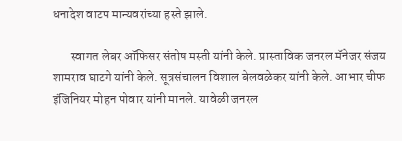धनादेश वाटप मान्यवरांच्या हस्ते झाले.

       स्वागत लेबर ऑफिसर संतोष मस्ती यांनी केले. प्रास्ताविक जनरल मॅनेजर संजय शामराव घाटगे यांनी केले. सूत्रसंचालन विशाल बेलवळेकर यांनी केले. आभार चीफ इंजिनियर मोहन पोवार यांनी मानले. यावेळी जनरल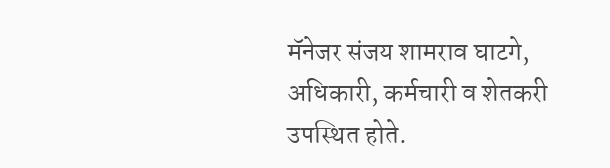मॅनेजर संजय शामराव घाटगे, अधिकारी, कर्मचारी व शेतकरी उपस्थित होते.